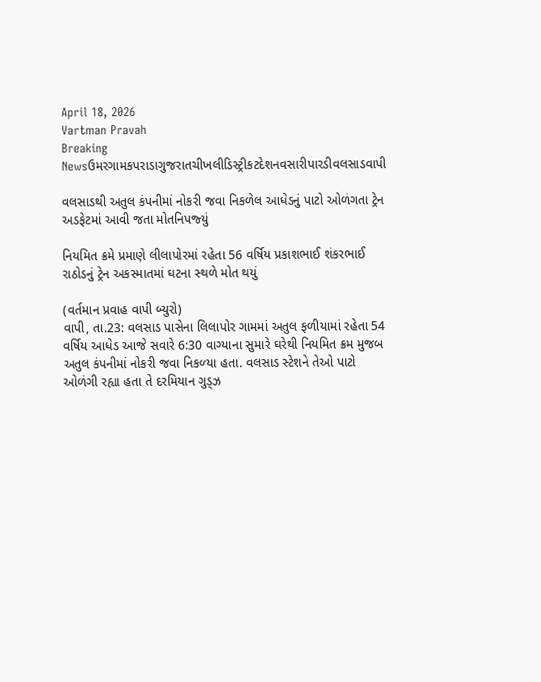April 18, 2026
Vartman Pravah
Breaking Newsઉમરગામકપરાડાગુજરાતચીખલીડિસ્ટ્રીકટદેશનવસારીપારડીવલસાડવાપી

વલસાડથી અતુલ કંપનીમાં નોકરી જવા નિકળેલ આધેડનું પાટો ઓળંગતા ટ્રેન અડફેટમાં આવી જતા મોતનિપજ્‍યું

નિયમિત ક્રમે પ્રમાણે લીલાપોરમાં રહેતા 56 વર્ષિય પ્રકાશભાઈ શંકરભાઈ રાઠોડનું ટ્રેન અકસ્‍માતમાં ઘટના સ્‍થળે મોત થયું

(વર્તમાન પ્રવાહ વાપી બ્‍યુરો)
વાપી, તા.23: વલસાડ પાસેના લિલાપોર ગામમાં અતુલ ફળીયામાં રહેતા 54 વર્ષિય આધેડ આજે સવારે 6:30 વાગ્‍યાના સુમારે ઘરેથી નિયમિત ક્રમ મુજબ અતુલ કંપનીમાં નોકરી જવા નિકળ્‍યા હતા. વલસાડ સ્‍ટેશને તેઓ પાટો ઓળંગી રહ્યા હતા તે દરમિયાન ગુડ્‍ઝ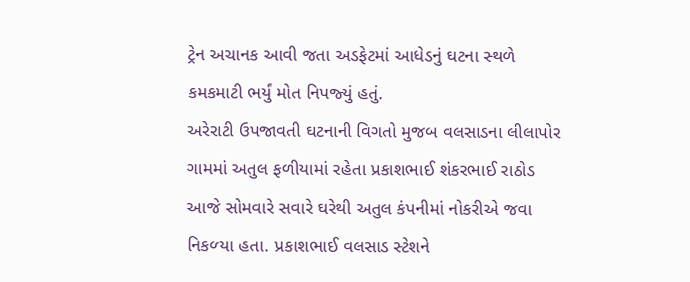ટ્રેન અચાનક આવી જતા અડફેટમાં આધેડનું ઘટના સ્‍થળે કમકમાટી ભર્યું મોત નિપજ્‍યું હતું.
અરેરાટી ઉપજાવતી ઘટનાની વિગતો મુજબ વલસાડના લીલાપોર ગામમાં અતુલ ફળીયામાં રહેતા પ્રકાશભાઈ શંકરભાઈ રાઠોડ આજે સોમવારે સવારે ઘરેથી અતુલ કંપનીમાં નોકરીએ જવા નિકળ્‍યા હતા. પ્રકાશભાઈ વલસાડ સ્‍ટેશને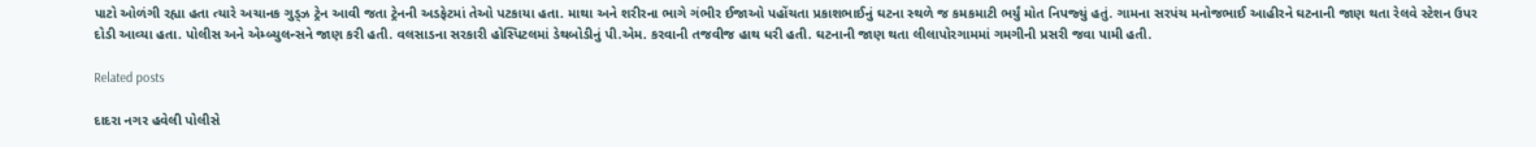પાટો ઓળંગી રહ્યા હતા ત્‍યારે અચાનક ગુડ્‍ઝ ટ્રેન આવી જતા ટ્રેનની અડફેટમાં તેઓ પટકાયા હતા. માથા અને શરીરના ભાગે ગંભીર ઈજાઓ પહોંચતા પ્રકાશભાઈનું ઘટના સ્‍થળે જ કમકમાટી ભર્યું મોત નિપજ્‍યું હતું. ગામના સરપંચ મનોજભાઈ આહીરને ઘટનાની જાણ થતા રેલવે સ્‍ટેશન ઉપર દોડી આવ્‍યા હતા. પોલીસ અને એમ્‍બ્‍યુલન્‍સને જાણ કરી હતી. વલસાડના સરકારી હોસ્‍પિટલમાં ડેથબોડીનું પી.એમ. કરવાની તજવીજ હાથ ધરી હતી. ઘટનાની જાણ થતા લીલાપોરગામમાં ગમગીની પ્રસરી જવા પામી હતી.

Related posts

દાદરા નગર હવેલી પોલીસે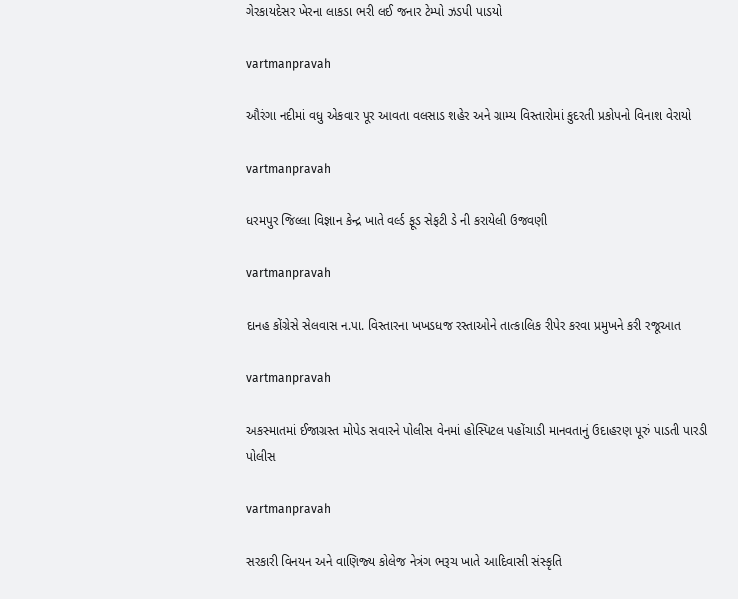ગેરકાયદેસર ખેરના લાકડા ભરી લઈ જનાર ટેમ્‍પો ઝડપી પાડયો

vartmanpravah

ઔરંગા નદીમાં વધુ એકવાર પૂર આવતા વલસાડ શહેર અને ગ્રામ્‍ય વિસ્‍તારોમાં કુદરતી પ્રકોપનો વિનાશ વેરાયો

vartmanpravah

ધરમપુર જિલ્લા વિજ્ઞાન કેન્‍દ્ર ખાતે વર્લ્‍ડ ફૂડ સેફટી ડે ની કરાયેલી ઉજવણી

vartmanpravah

દાનહ કોંગ્રેસે સેલવાસ ન.પા. વિસ્‍તારના ખખડધજ રસ્‍તાઓને તાત્‍કાલિક રીપેર કરવા પ્રમુખને કરી રજૂઆત

vartmanpravah

અકસ્‍માતમાં ઈજાગ્રસ્‍ત મોપેડ સવારને પોલીસ વેનમાં હોસ્‍પિટલ પહોંચાડી માનવતાનું ઉદાહરણ પૂરું પાડતી પારડી પોલીસ

vartmanpravah

સરકારી વિનયન અને વાણિજ્‍ય કોલેજ નેત્રંગ ભરૂચ ખાતે આદિવાસી સંસ્‍કૃતિ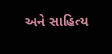અને સાહિત્‍ય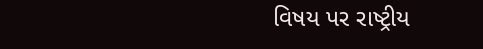વિષય પર રાષ્‍ટ્રીય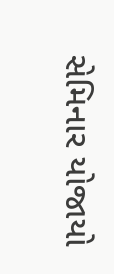સેમિનાર યોજાયો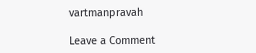vartmanpravah

Leave a Comment